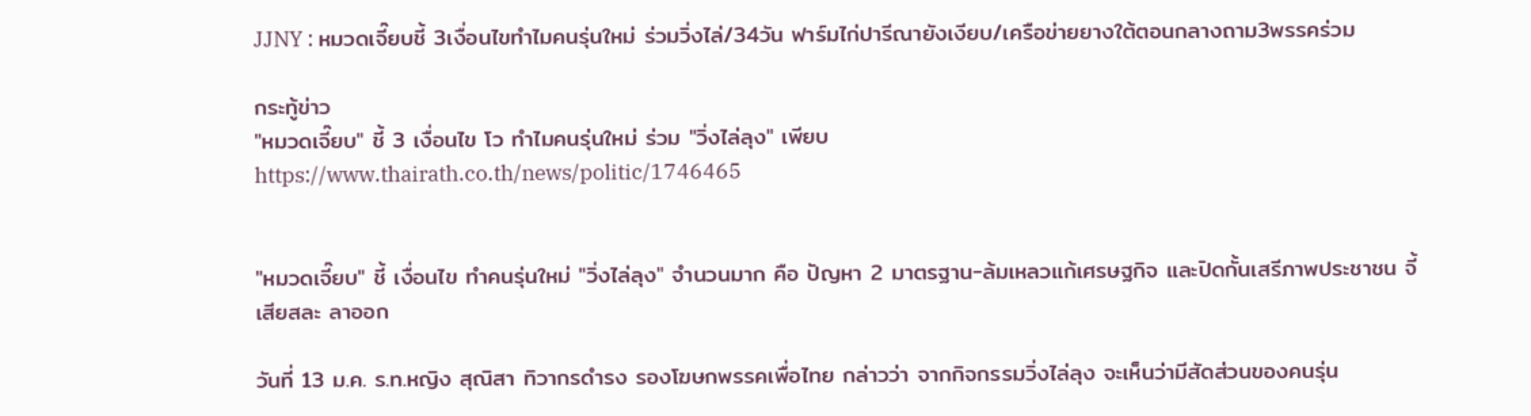JJNY : หมวดเจี๊ยบชี้ 3เงื่อนไขทำไมคนรุ่นใหม่ ร่วมวิ่งไล่/34วัน ฟาร์มไก่ปารีณายังเงียบ/เครือข่ายยางใต้ตอนกลางถาม3พรรคร่วม

กระทู้ข่าว
"หมวดเจี๊ยบ" ชี้ 3 เงื่อนไข โว ทำไมคนรุ่นใหม่ ร่วม "วิ่งไล่ลุง" เพียบ
https://www.thairath.co.th/news/politic/1746465


"หมวดเจี๊ยบ" ชี้ เงื่อนไข ทำคนรุ่นใหม่ "วิ่งไล่ลุง" จำนวนมาก คือ ปัญหา 2 มาตรฐาน-ล้มเหลวแก้เศรษฐกิจ และปิดกั้นเสรีภาพประชาชน จี้ เสียสละ ลาออก

วันที่ 13 ม.ค. ร.ท.หญิง สุณิสา ทิวากรดำรง รองโฆษกพรรคเพื่อไทย กล่าวว่า จากกิจกรรมวิ่งไล่ลุง จะเห็นว่ามีสัดส่วนของคนรุ่น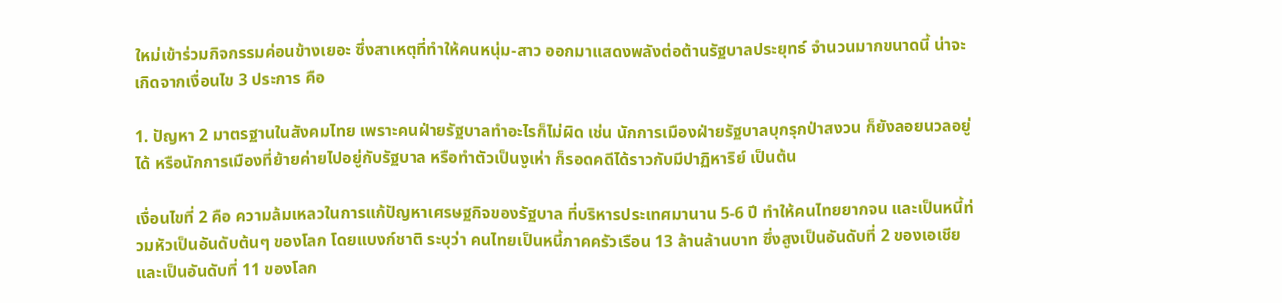ใหม่เข้าร่วมกิจกรรมค่อนข้างเยอะ ซึ่งสาเหตุที่ทำให้คนหนุ่ม-สาว ออกมาแสดงพลังต่อต้านรัฐบาลประยุทธ์ จำนวนมากขนาดนี้ น่าจะเกิดจากเงื่อนไข 3 ประการ คือ

1. ปัญหา 2 มาตรฐานในสังคมไทย เพราะคนฝ่ายรัฐบาลทำอะไรก็ไม่ผิด เช่น นักการเมืองฝ่ายรัฐบาลบุกรุกป่าสงวน ก็ยังลอยนวลอยู่ได้ หรือนักการเมืองที่ย้ายค่ายไปอยู่กับรัฐบาล หรือทำตัวเป็นงูเห่า ก็รอดคดีได้ราวกับมีปาฏิหาริย์ เป็นต้น

เงื่อนไขที่ 2 คือ ความล้มเหลวในการแก้ปัญหาเศรษฐกิจของรัฐบาล ที่บริหารประเทศมานาน 5-6 ปี ทำให้คนไทยยากจน และเป็นหนี้ท่วมหัวเป็นอันดับต้นๆ ของโลก โดยแบงก์ชาติ ระบุว่า คนไทยเป็นหนี้ภาคครัวเรือน 13 ล้านล้านบาท ซึ่งสูงเป็นอันดับที่ 2 ของเอเชีย และเป็นอันดับที่ 11 ของโลก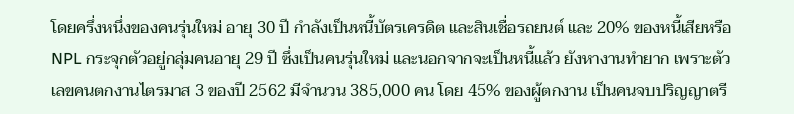โดยครึ่งหนึ่งของคนรุ่นใหม่ อายุ 30 ปี กำลังเป็นหนี้บัตรเครดิต และสินเชื่อรถยนต์ และ 20% ของหนี้เสียหรือ NPL กระจุกตัวอยู่กลุ่มคนอายุ 29 ปี ซึ่งเป็นคนรุ่นใหม่ และนอกจากจะเป็นหนี้แล้ว ยังหางานทำยาก เพราะตัวเลขคนตกงานไตรมาส 3 ของปี 2562 มีจำนวน 385,000 คน โดย 45% ของผู้ตกงาน เป็นคนจบปริญญาตรี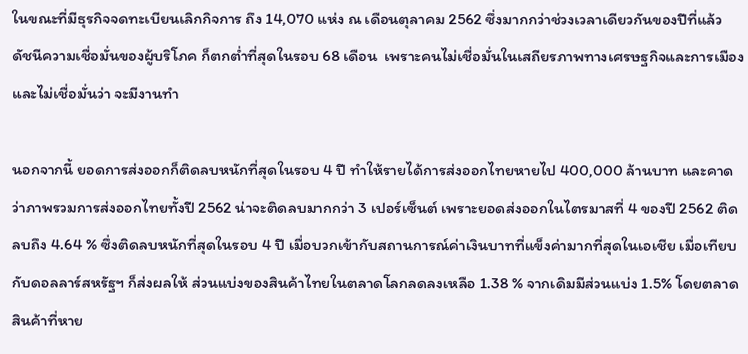ในขณะที่มีธุรกิจจดทะเบียนเลิกกิจการ ถึง 14,070 แห่ง ณ เดือนตุลาคม 2562 ซึ่งมากกว่าช่วงเวลาเดียวกันของปีที่แล้ว ดัชนีความเชื่อมั่นของผู้บริโภค ก็ตกต่ำที่สุดในรอบ 68 เดือน  เพราะคนไม่เชื่อมั่นในเสถียรภาพทางเศรษฐกิจและการเมือง และไม่เชื่อมั่นว่า จะมีงานทำ

นอกจากนี้ ยอดการส่งออกก็ติดลบหนักที่สุดในรอบ 4 ปี ทำให้รายได้การส่งออกไทยหายไป 400,000 ล้านบาท และคาดว่าภาพรวมการส่งออกไทยทั้งปี 2562 น่าจะติดลบมากกว่า 3 เปอร์เซ็นต์ เพราะยอดส่งออกในไตรมาสที่ 4 ของปี 2562 ติดลบถึง 4.64 % ซึ่งติดลบหนักที่สุดในรอบ 4 ปี เมื่อบวกเข้ากับสถานการณ์ค่าเงินบาทที่แข็งค่ามากที่สุดในเอเชีย เมื่อเทียบกับดอลลาร์สหรัฐฯ ก็ส่งผลให้ ส่วนแบ่งของสินค้าไทยในตลาดโลกลดลงเหลือ 1.38 % จากเดิมมีส่วนแบ่ง 1.5% โดยตลาดสินค้าที่หาย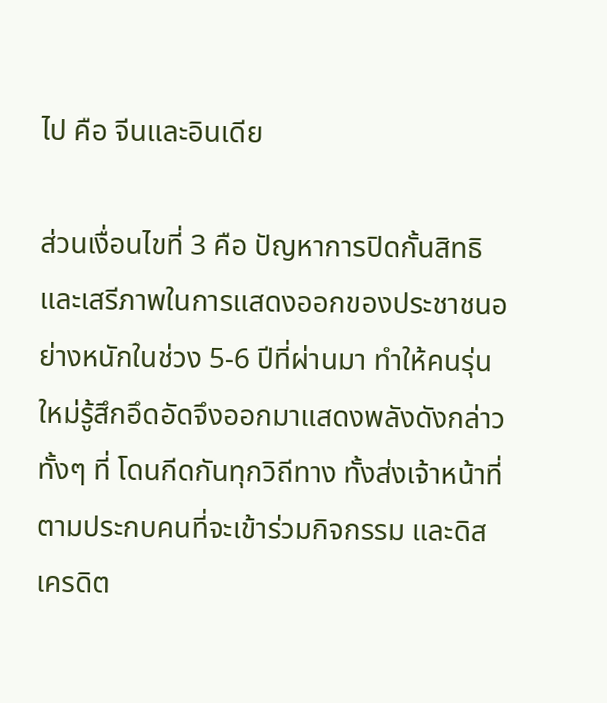ไป คือ จีนและอินเดีย

ส่วนเงื่อนไขที่ 3 คือ ปัญหาการปิดกั้นสิทธิและเสรีภาพในการแสดงออกของประชาชนอย่างหนักในช่วง 5-6 ปีที่ผ่านมา ทำให้คนรุ่นใหม่รู้สึกอึดอัดจึงออกมาแสดงพลังดังกล่าว ทั้งๆ ที่ โดนกีดกันทุกวิถีทาง ทั้งส่งเจ้าหน้าที่ตามประกบคนที่จะเข้าร่วมกิจกรรม และดิสเครดิต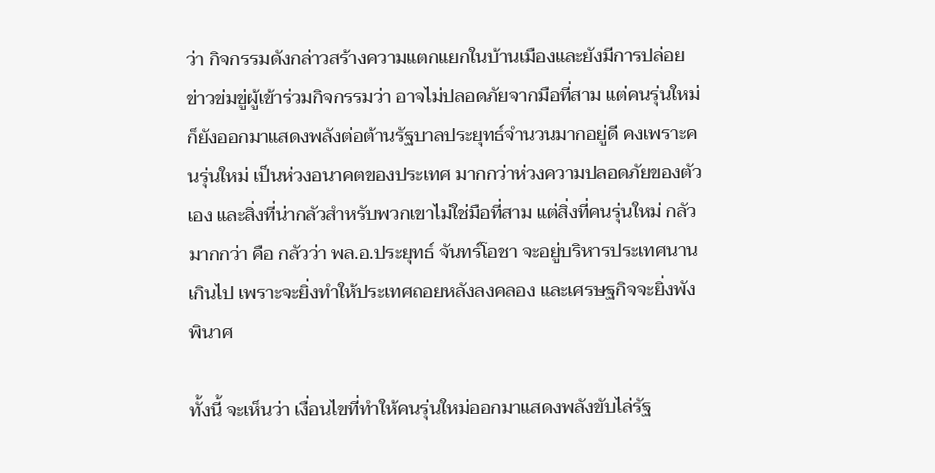ว่า กิจกรรมดังกล่าวสร้างความแตกแยกในบ้านเมืองและยังมีการปล่อยข่าวข่มขู่ผู้เข้าร่วมกิจกรรมว่า อาจไม่ปลอดภัยจากมือที่สาม แต่คนรุ่นใหม่ก็ยังออกมาแสดงพลังต่อต้านรัฐบาลประยุทธ์จำนวนมากอยู่ดี คงเพราะคนรุ่นใหม่ เป็นห่วงอนาคตของประเทศ มากกว่าห่วงความปลอดภัยของตัวเอง และสิ่งที่น่ากลัวสำหรับพวกเขาไม่ใช่มือที่สาม แต่สิ่งที่คนรุ่นใหม่ กลัวมากกว่า คือ กลัวว่า พล.อ.ประยุทธ์ จันทร์โอชา จะอยู่บริหารประเทศนานเกินไป เพราะจะยิ่งทำให้ประเทศถอยหลังลงคลอง และเศรษฐกิจจะยิ่งพังพินาศ

ทั้งนี้ จะเห็นว่า เงื่อนไขที่ทำให้คนรุ่นใหม่ออกมาแสดงพลังขับไล่รัฐ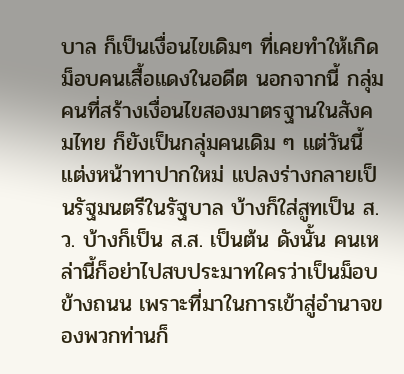บาล ก็เป็นเงื่อนไขเดิมๆ ที่เคยทำให้เกิดม็อบคนเสื้อแดงในอดีต นอกจากนี้ กลุ่มคนที่สร้างเงื่อนไขสองมาตรฐานในสังคมไทย ก็ยังเป็นกลุ่มคนเดิม ๆ แต่วันนี้ แต่งหน้าทาปากใหม่ แปลงร่างกลายเป็นรัฐมนตรีในรัฐบาล บ้างก็ใส่สูทเป็น ส.ว. บ้างก็เป็น ส.ส. เป็นต้น ดังนั้น คนเหล่านี้ก็อย่าไปสบประมาทใครว่าเป็นม็อบข้างถนน เพราะที่มาในการเข้าสู่อำนาจของพวกท่านก็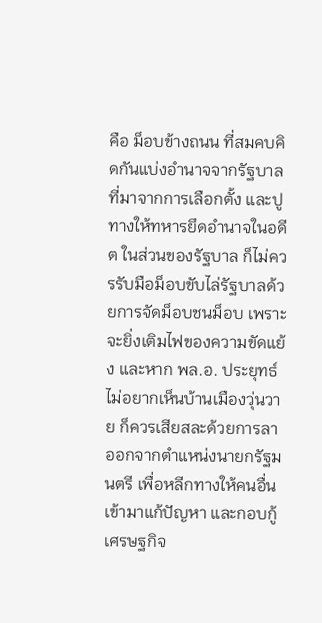คือ ม็อบข้างถนน ที่สมคบคิดกันแบ่งอำนาจจากรัฐบาลที่มาจากการเลือกตั้ง และปูทางให้ทหารยึดอำนาจในอดีต ในส่วนของรัฐบาล ก็ไม่ควรรับมือม็อบขับไล่รัฐบาลด้วยการจัดม็อบชนม็อบ เพราะจะยิ่งเติมไฟของความขัดแย้ง และหาก พล.อ. ประยุทธ์ ไม่อยากเห็นบ้านเมืองวุ่นวาย ก็ควรเสียสละด้วยการลาออกจากตำแหน่งนายกรัฐมนตรี เพื่อหลีกทางให้คนอื่นเข้ามาแก้ปัญหา และกอบกู้เศรษฐกิจ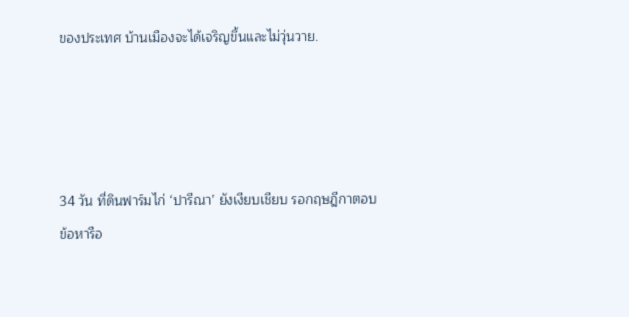ของประเทศ บ้านเมืองจะได้เจริญขึ้นและไม่วุ่นวาย.




34 วัน ที่ดินฟาร์มไก่ ‘ปารีณา’ ยังเงียบเชียบ รอกฤษฎีกาตอบข้อหารือ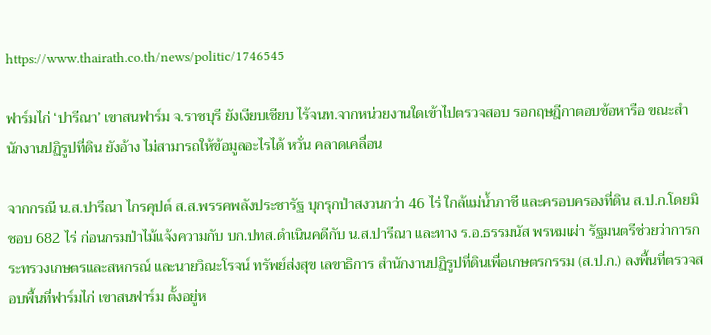https://www.thairath.co.th/news/politic/1746545

ฟาร์มไก่ ‘ปารีณา’ เขาสนฟาร์ม จ.ราชบุรี ยังเงียบเชียบ ไร้จนท.จากหน่วยงานใดเข้าไปตรวจสอบ รอกฤษฎีกาตอบข้อหารือ ขณะสำนักงานปฏิรูปที่ดิน ยังอ้าง ไม่สามารถให้ข้อมูลอะไรได้ หวั่น คลาดเคลื่อน

จากกรณี น.ส.ปารีณา ไกรคุปต์ ส.ส.พรรคพลังประชารัฐ บุกรุกป่าสงวนกว่า 46 ไร่ ใกล้แม่น้ำภาชี และครอบครองที่ดิน ส.ป.ก.โดยมิชอบ 682 ไร่ ก่อนกรมป่าไม้แจ้งความกับ บก.ปทส.ดำเนินคดีกับ น.ส.ปารีณา และทาง ร.อ.ธรรมนัส พรหมเผ่า รัฐมนตรีช่วยว่าการกระทรวงเกษตรและสหกรณ์ และนายวิณะโรจน์ ทรัพย์ส่งสุข เลขาธิการ สำนักงานปฏิรูปที่ดินเพื่อเกษตรกรรม (ส.ป.ก.) ลงพื้นที่ตรวจสอบพื้นที่ฟาร์มไก่ เขาสนฟาร์ม ตั้งอยู่ห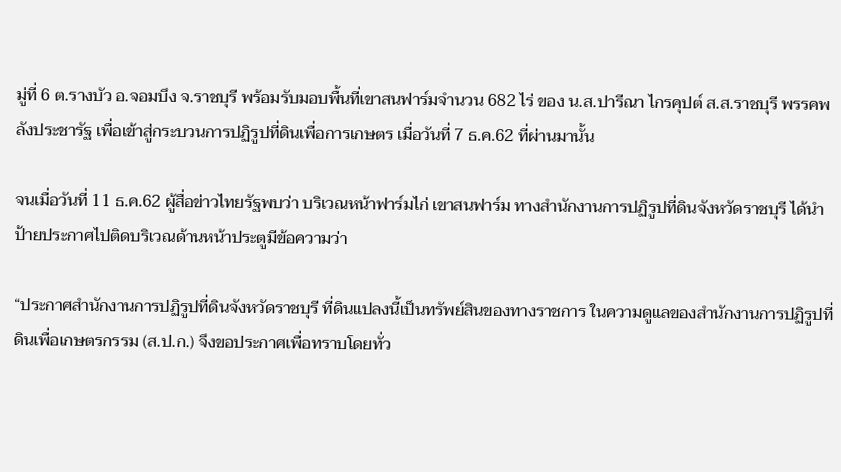มู่ที่ 6 ต.รางบัว อ.จอมบึง จ.ราชบุรี พร้อมรับมอบพื้นที่เขาสนฟาร์มจำนวน 682 ไร่ ของ น.ส.ปารีณา ไกรคุปต์ ส.ส.ราชบุรี พรรคพลังประชารัฐ เพื่อเข้าสู่กระบวนการปฏิรูปที่ดินเพื่อการเกษตร เมื่อวันที่ 7 ธ.ค.62 ที่ผ่านมานั้น

จนเมื่อวันที่ 11 ธ.ค.62 ผู้สื่อข่าวไทยรัฐพบว่า บริเวณหน้าฟาร์มไก่ เขาสนฟาร์ม ทางสำนักงานการปฏิรูปที่ดินจังหวัดราชบุรี ได้นำป้ายประกาศไปติดบริเวณด้านหน้าประตูมีข้อความว่า

“ประกาศสำนักงานการปฏิรูปที่ดินจังหวัดราชบุรี ที่ดินแปลงนี้เป็นทรัพย์สินของทางราชการ ในความดูแลของสำนักงานการปฏิรูปที่ดินเพื่อเกษตรกรรม (ส.ป.ก.) จึงขอประกาศเพื่อทราบโดยทั่ว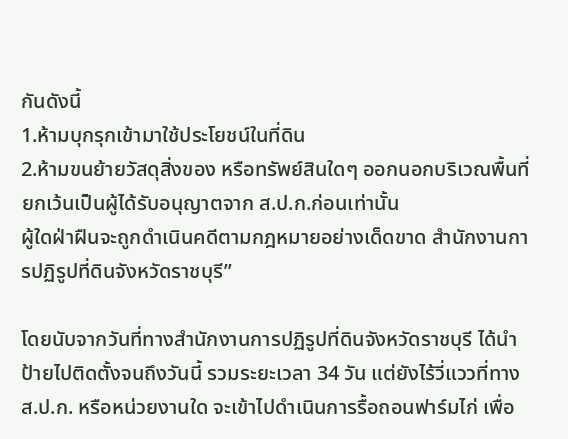กันดังนี้
1.ห้ามบุกรุกเข้ามาใช้ประโยชน์ในที่ดิน
2.ห้ามขนย้ายวัสดุสิ่งของ หรือทรัพย์สินใดๆ ออกนอกบริเวณพื้นที่ ยกเว้นเป็นผู้ได้รับอนุญาตจาก ส.ป.ก.ก่อนเท่านั้น
ผู้ใดฝ่าฝืนจะถูกดำเนินคดีตามกฎหมายอย่างเด็ดขาด สำนักงานการปฏิรูปที่ดินจังหวัดราชบุรี”

โดยนับจากวันที่ทางสำนักงานการปฏิรูปที่ดินจังหวัดราชบุรี ได้นำป้ายไปติดตั้งจนถึงวันนี้ รวมระยะเวลา 34 วัน แต่ยังไร้วี่แววที่ทาง ส.ป.ก. หรือหน่วยงานใด จะเข้าไปดำเนินการรื้อถอนฟาร์มไก่ เพื่อ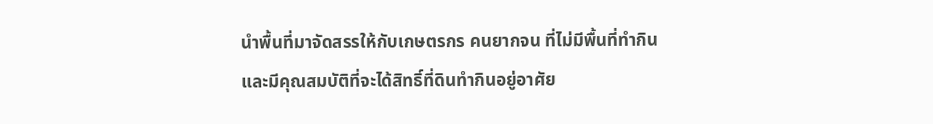นำพื้นที่มาจัดสรรให้กับเกษตรกร คนยากจน ที่ไม่มีพื้นที่ทำกิน และมีคุณสมบัติที่จะได้สิทธิ์ที่ดินทำกินอยู่อาศัย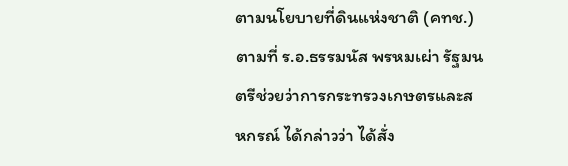ตามนโยบายที่ดินแห่งชาติ (คทช.) ตามที่ ร.อ.ธรรมนัส พรหมเผ่า รัฐมนตรีช่วยว่าการกระทรวงเกษตรและสหกรณ์ ได้กล่าวว่า ได้สั่ง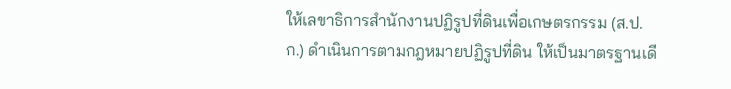ให้เลขาธิการสำนักงานปฏิรูปที่ดินเพื่อเกษตรกรรม (ส.ป.ก.) ดำเนินการตามกฎหมายปฏิรูปที่ดิน ให้เป็นมาตรฐานเดี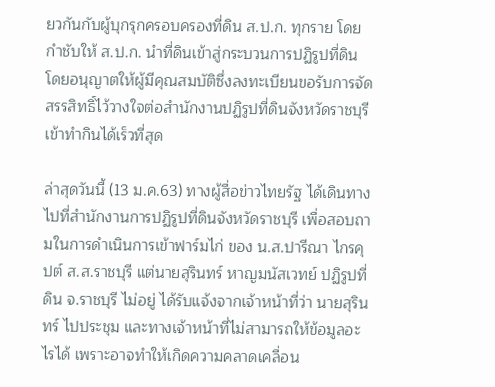ยวกันกับผู้บุกรุกครอบครองที่ดิน ส.ป.ก. ทุกราย โดยกำชับให้ ส.ป.ก. นำที่ดินเข้าสู่กระบวนการปฏิรูปที่ดิน โดยอนุญาตให้ผู้มีคุณสมบัติซึ่งลงทะเบียนขอรับการจัดสรรสิทธิ์ไว้วางใจต่อสำนักงานปฏิรูปที่ดินจังหวัดราชบุรีเข้าทำกินได้เร็วที่สุด

ล่าสุดวันนี้ (13 ม.ค.63) ทางผู้สื่อข่าวไทยรัฐ ได้เดินทางไปที่สำนักงานการปฏิรูปที่ดินจังหวัดราชบุรี เพื่อสอบถามในการดำเนินการเข้าฟาร์มไก่ ของ น.ส.ปารีณา ไกรคุปต์ ส.ส.ราชบุรี แต่นายสุรินทร์ หาญมนัสเวทย์ ปฏิรูปที่ดิน จ.ราชบุรี ไม่อยู่ ได้รับแจ้งจากเจ้าหน้าที่ว่า นายสุรินทร์ ไปประชุม และทางเจ้าหน้าที่ไม่สามารถให้ข้อมูลอะไรได้ เพราะอาจทำให้เกิดความคลาดเคลื่อน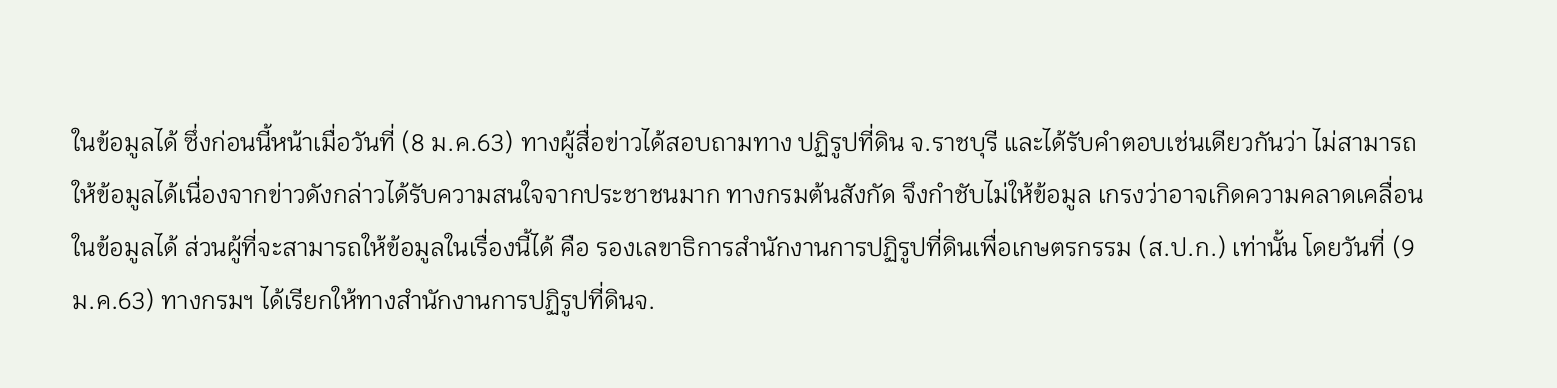ในข้อมูลได้ ซึ่งก่อนนี้หน้าเมื่อวันที่ (8 ม.ค.63) ทางผู้สื่อข่าวได้สอบถามทาง ปฏิรูปที่ดิน จ.ราชบุรี และได้รับคำตอบเช่นเดียวกันว่า ไม่สามารถให้ข้อมูลได้เนื่องจากข่าวดังกล่าวได้รับความสนใจจากประชาชนมาก ทางกรมต้นสังกัด จึงกำชับไม่ให้ข้อมูล เกรงว่าอาจเกิดความคลาดเคลื่อนในข้อมูลได้ ส่วนผู้ที่จะสามารถให้ข้อมูลในเรื่องนี้ได้ คือ รองเลขาธิการสำนักงานการปฏิรูปที่ดินเพื่อเกษตรกรรม (ส.ป.ก.) เท่านั้น โดยวันที่ (9 ม.ค.63) ทางกรมฯ ได้เรียกให้ทางสำนักงานการปฏิรูปที่ดินจ.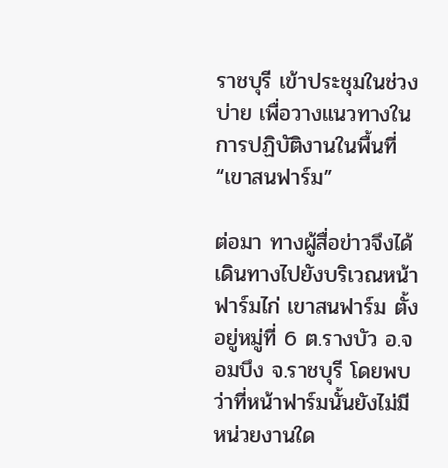ราชบุรี เข้าประชุมในช่วงบ่าย เพื่อวางแนวทางในการปฏิบัติงานในพื้นที่ “เขาสนฟาร์ม”

ต่อมา ทางผู้สื่อข่าวจึงได้เดินทางไปยังบริเวณหน้าฟาร์มไก่ เขาสนฟาร์ม ตั้งอยู่หมู่ที่ 6 ต.รางบัว อ.จอมบึง จ.ราชบุรี โดยพบว่าที่หน้าฟาร์มนั้นยังไม่มีหน่วยงานใด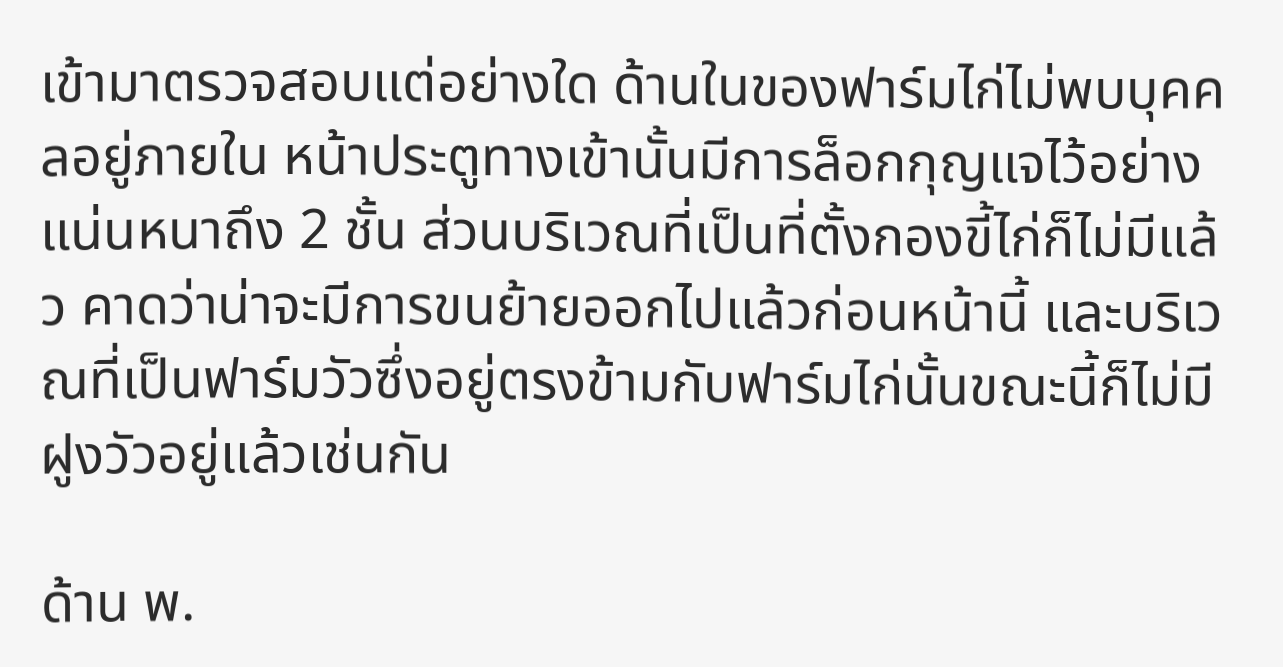เข้ามาตรวจสอบแต่อย่างใด ด้านในของฟาร์มไก่ไม่พบบุคคลอยู่ภายใน หน้าประตูทางเข้านั้นมีการล็อกกุญแจไว้อย่างแน่นหนาถึง 2 ชั้น ส่วนบริเวณที่เป็นที่ตั้งกองขี้ไก่ก็ไม่มีแล้ว คาดว่าน่าจะมีการขนย้ายออกไปแล้วก่อนหน้านี้ และบริเวณที่เป็นฟาร์มวัวซึ่งอยู่ตรงข้ามกับฟาร์มไก่นั้นขณะนี้ก็ไม่มีฝูงวัวอยู่แล้วเช่นกัน

ด้าน พ.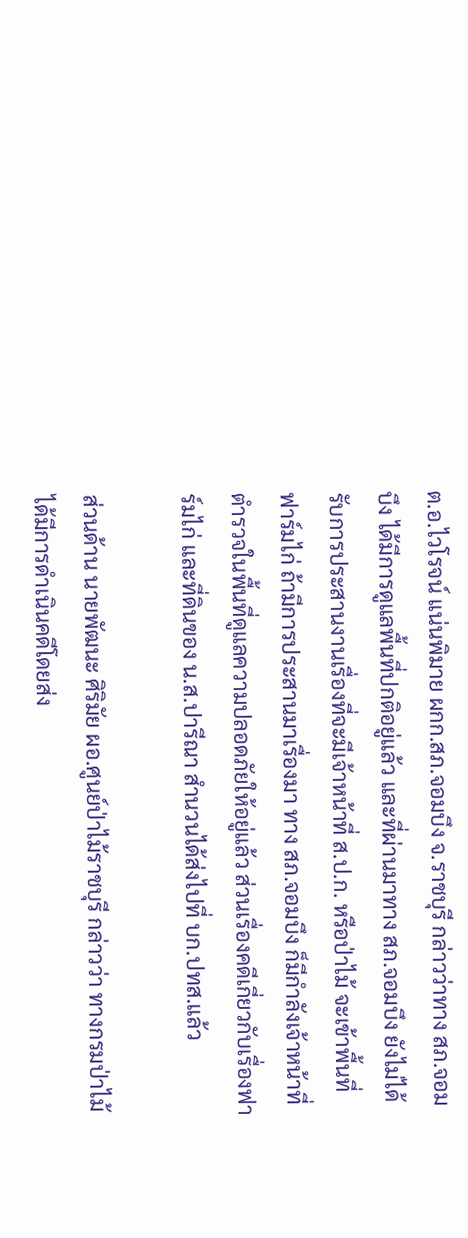ต.อ.ไวโรจน์ แน่นพิมาย ผกก.สภ.จอมบึง จ.ราชบุรี กล่าวว่าทาง สภ.จอมบึง ได้มีการดูแลพื้นที่ปกติอยู่แล้ว และที่ผ่านมาทาง สภ.จอมบึง ยังไม่ได้รับการประสานงานเรื่องที่จะมีเจ้าหน้าที่ ส.ป.ก. หรือป่าไม้ จะเข้าพื้นที่ฟาร์มไก่ ถ้ามีการประสานมาเรื่องมา ทาง สภ.จอมบึง ก็มีกำลังเจ้าหน้าที่ตำรวจในพื้นที่ดูแลความปลอดภัยให้อยู่แล้ว ส่วนเรื่องคดีเกี่ยวกับเรื่องฟาร์มไก่ และที่ดินของ น.ส.ปารีณา สำนวนได้ส่งไปที่ บก.ปทส.แล้ว

ส่วนด้าน นายพัฒนะ ศิริมัย ผอ.ศูนย์ป่าไม้ราชบุรี กล่าวว่า ทางกรมป่าไม้ ได้มีการดำเนินคดีโดยส่ง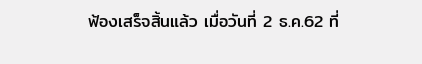ฟ้องเสร็จสิ้นแล้ว เมื่อวันที่ 2 ธ.ค.62 ที่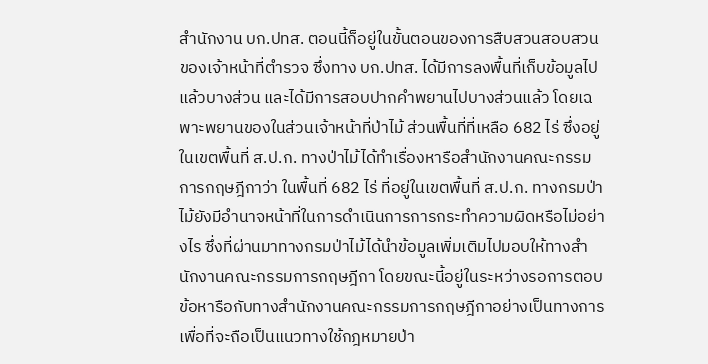สำนักงาน บก.ปทส. ตอนนี้ก็อยู่ในขั้นตอนของการสืบสวนสอบสวนของเจ้าหน้าที่ตำรวจ ซึ่งทาง บก.ปทส. ได้มีการลงพื้นที่เก็บข้อมูลไปแล้วบางส่วน และได้มีการสอบปากคำพยานไปบางส่วนแล้ว โดยเฉพาะพยานของในส่วนเจ้าหน้าที่ป่าไม้ ส่วนพื้นที่ที่เหลือ 682 ไร่ ซึ่งอยู่ในเขตพื้นที่ ส.ป.ก. ทางป่าไม้ได้ทำเรื่องหารือสำนักงานคณะกรรมการกฤษฎีกาว่า ในพื้นที่ 682 ไร่ ที่อยู่ในเขตพื้นที่ ส.ป.ก. ทางกรมป่าไม้ยังมีอำนาจหน้าที่ในการดำเนินการการกระทำความผิดหรือไม่อย่างไร ซึ่งที่ผ่านมาทางกรมป่าไม้ได้นำข้อมูลเพิ่มเติมไปมอบให้ทางสำนักงานคณะกรรมการกฤษฎีกา โดยขณะนี้อยู่ในระหว่างรอการตอบข้อหารือกับทางสำนักงานคณะกรรมการกฤษฎีกาอย่างเป็นทางการ เพื่อที่จะถือเป็นแนวทางใช้กฎหมายป่า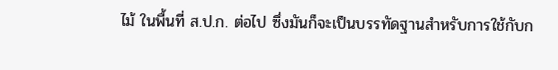ไม้ ในพื้นที่ ส.ป.ก. ต่อไป ซึ่งมันก็จะเป็นบรรทัดฐานสำหรับการใช้กับก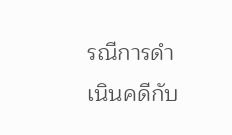รณีการดำเนินคดีกับ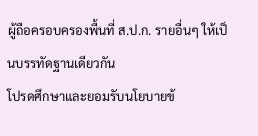ผู้ถือครอบครองพื้นที่ ส.ป.ก. รายอื่นๆ ให้เป็นบรรทัดฐานเดียวกัน
โปรดศึกษาและยอมรับนโยบายข้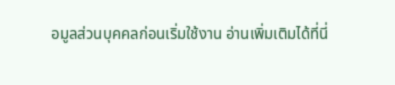อมูลส่วนบุคคลก่อนเริ่มใช้งาน อ่านเพิ่มเติมได้ที่นี่